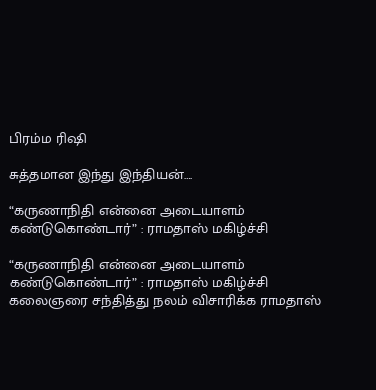பிரம்ம ரிஷி

சுத்தமான இந்து இந்தியன்….

“கருணாநிதி என்னை அடையாளம் கண்டுகொண்டார்” : ராமதாஸ் மகிழ்ச்சி

“கருணாநிதி என்னை அடையாளம் கண்டுகொண்டார்” : ராமதாஸ் மகிழ்ச்சி கலைஞரை சந்தித்து நலம் விசாரிக்க‌ ராமதாஸ்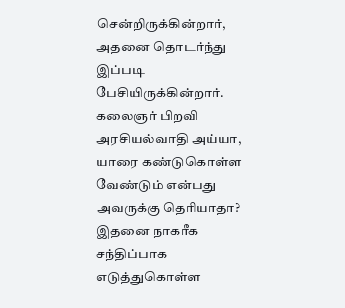சென்றிருக்கின்றார், அதனை தொடர்ந்து இப்படி பேசியிருக்கின்றார். கலைஞர் பிறவி அரசியல்வாதி அய்யா, யாரை கண்டுகொள்ள வேண்டும் என்பது அவருக்கு தெரியாதா? இதனை நாகரீக சந்திப்பாக எடுத்துகொள்ள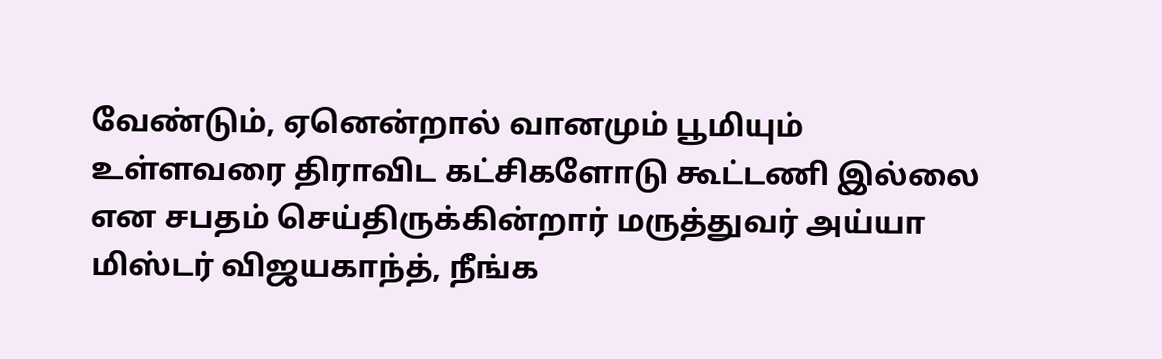வேண்டும், ஏனென்றால் வானமும் பூமியும் உள்ளவரை திராவிட கட்சிகளோடு கூட்டணி இல்லை என சபதம் செய்திருக்கின்றார் மருத்துவர் அய்யா மிஸ்டர் விஜயகாந்த், நீங்க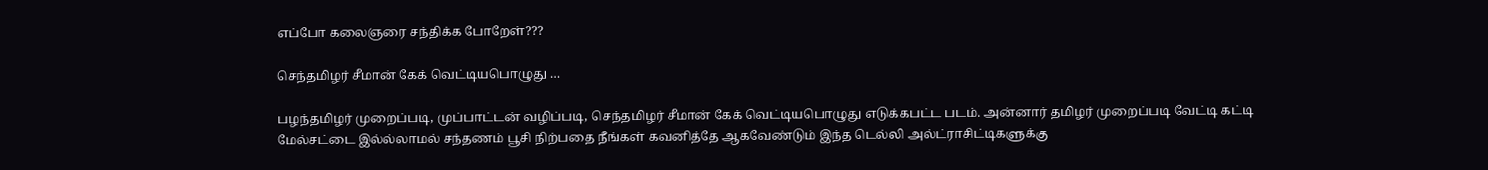எப்போ கலைஞரை சந்திக்க போறேள்???

செந்தமிழர் சீமான் கேக் வெட்டியபொழுது …

பழந்தமிழர் முறைப்படி, முப்பாட்டன் வழிப்படி, செந்தமிழர் சீமான் கேக் வெட்டியபொழுது எடுக்கபட்ட படம். அன்னார் தமிழர் முறைப்படி வேட்டி கட்டி மேல்சட்டை இல்ல்லாமல் சந்தணம் பூசி நிற்பதை நீங்கள் கவனித்தே ஆகவேண்டும் இந்த டெல்லி அல்ட்ராசிட்டிகளுக்கு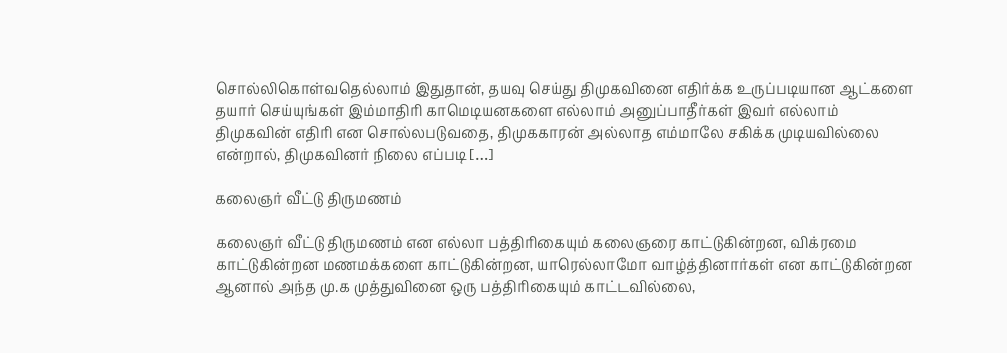சொல்லிகொள்வதெல்லாம் இதுதான், தயவு செய்து திமுகவினை எதிர்க்க உருப்படியான ஆட்களை தயார் செய்யுங்கள் இம்மாதிரி காமெடியனகளை எல்லாம் அனுப்பாதீர்கள் இவர் எல்லாம் திமுகவின் எதிரி என சொல்லபடுவதை, திமுககாரன் அல்லாத எம்மாலே சகிக்க முடியவில்லை என்றால், திமுகவினர் நிலை எப்படி […]

கலைஞர் வீட்டு திருமணம்

கலைஞர் வீட்டு திருமணம் என எல்லா பத்திரிகையும் கலைஞரை காட்டுகின்றன, விக்ரமை காட்டுகின்றன‌ மணமக்களை காட்டுகின்றன, யாரெல்லாமோ வாழ்த்தினார்கள் என காட்டுகின்றன‌ ஆனால் அந்த மு.க முத்துவினை ஒரு பத்திரிகையும் காட்டவில்லை,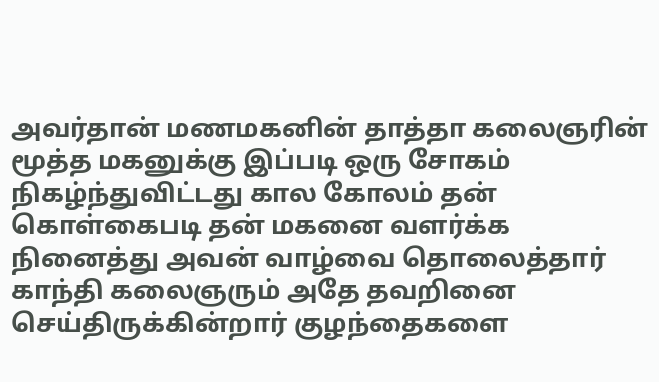அவர்தான் மணமகனின் தாத்தா கலைஞரின் மூத்த மகனுக்கு இப்படி ஒரு சோகம் நிகழ்ந்துவிட்டது கால கோலம் தன் கொள்கைபடி தன் மகனை வளர்க்க நினைத்து அவன் வாழ்வை தொலைத்தார் காந்தி கலைஞரும் அதே தவறினை செய்திருக்கின்றார் குழந்தைகளை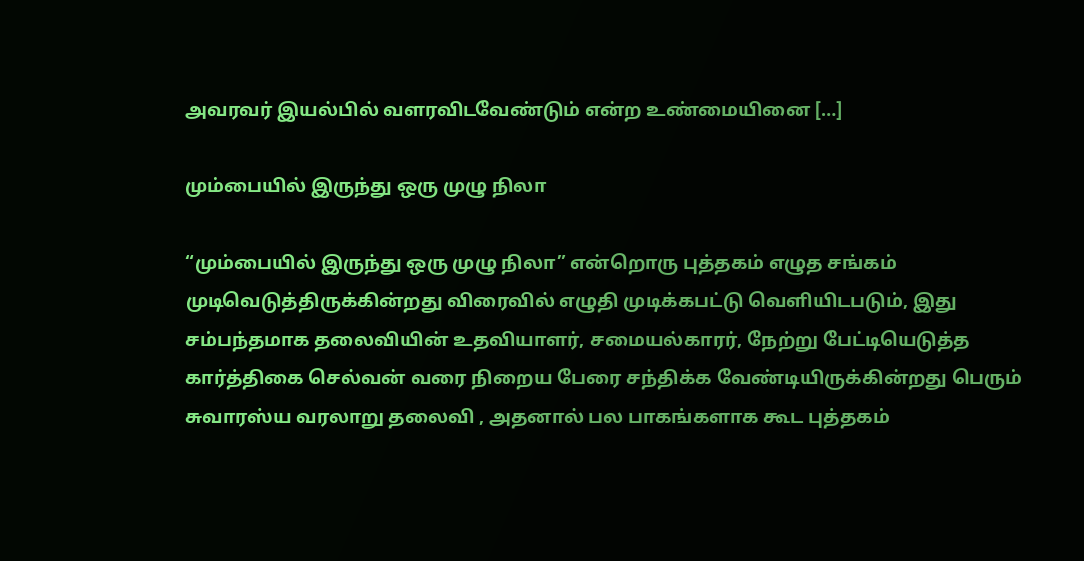அவரவர் இயல்பில் வளரவிடவேண்டும் என்ற உண்மையினை […]

மும்பையில் இருந்து ஒரு முழு நிலா

“மும்பையில் இருந்து ஒரு முழு நிலா” என்றொரு புத்தகம் எழுத சங்கம் முடிவெடுத்திருக்கின்றது விரைவில் எழுதி முடிக்கபட்டு வெளியிடபடும், இது சம்பந்தமாக தலைவியின் உதவியாளர், சமையல்காரர், நேற்று பேட்டியெடுத்த கார்த்திகை செல்வன் வரை நிறைய பேரை சந்திக்க வேண்டியிருக்கின்றது பெரும் சுவாரஸ்ய வரலாறு தலைவி , அதனால் பல பாகங்களாக கூட புத்தகம்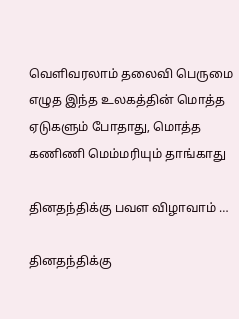வெளிவரலாம் தலைவி பெருமை எழுத இந்த உலகத்தின் மொத்த ஏடுகளும் போதாது, மொத்த கணிணி மெம்மரியும் தாங்காது

தினதந்திக்கு பவள விழாவாம் …

தினதந்திக்கு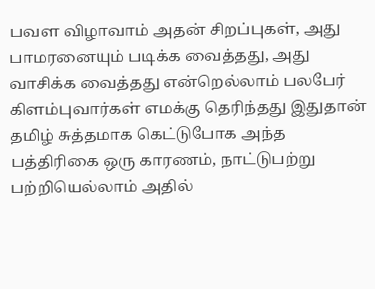பவள விழாவாம் அதன் சிறப்புகள், அது பாமரனையும் படிக்க வைத்தது, அது வாசிக்க வைத்தது என்றெல்லாம் பலபேர் கிளம்புவார்கள் எமக்கு தெரிந்தது இதுதான் தமிழ் சுத்தமாக கெட்டுபோக அந்த பத்திரிகை ஒரு காரணம், நாட்டுபற்று பற்றியெல்லாம் அதில்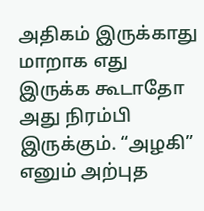அதிகம் இருக்காது மாறாக எது இருக்க கூடாதோ அது நிரம்பி இருக்கும். “அழகி” எனும் அற்புத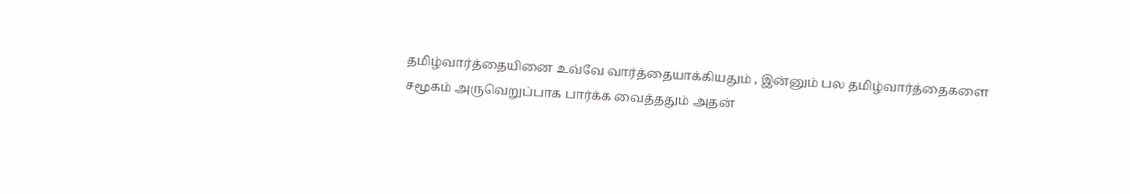தமிழ்வார்த்தையினை உவ்வே வார்த்தையாக்கியதும் , இன்னும் பல தமிழ்வார்த்தைகளை சமூகம் அருவெறுப்பாக பார்க்க வைத்ததும் அதன்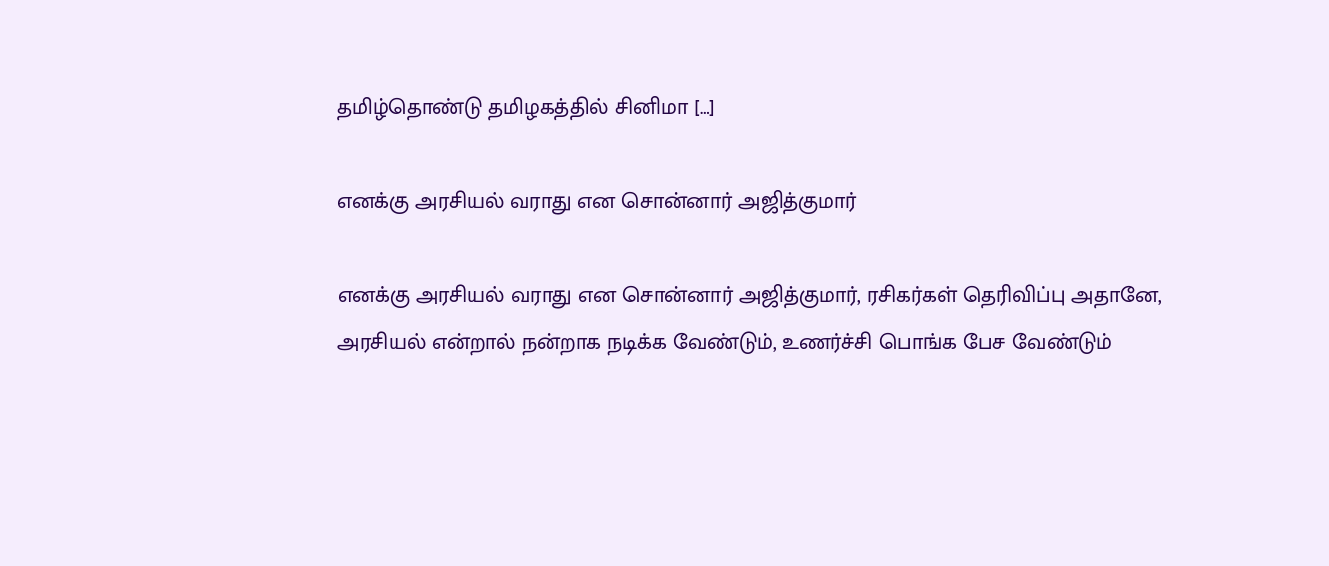தமிழ்தொண்டு தமிழகத்தில் சினிமா […]

எனக்கு அரசியல் வராது என சொன்னார் அஜித்குமார்

எனக்கு அரசியல் வராது என சொன்னார் அஜித்குமார், ரசிகர்கள் தெரிவிப்பு அதானே, அரசியல் என்றால் நன்றாக நடிக்க வேண்டும், உணர்ச்சி பொங்க பேச வேண்டும்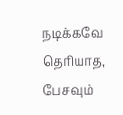நடிக்கவே தெரியாத, பேசவும்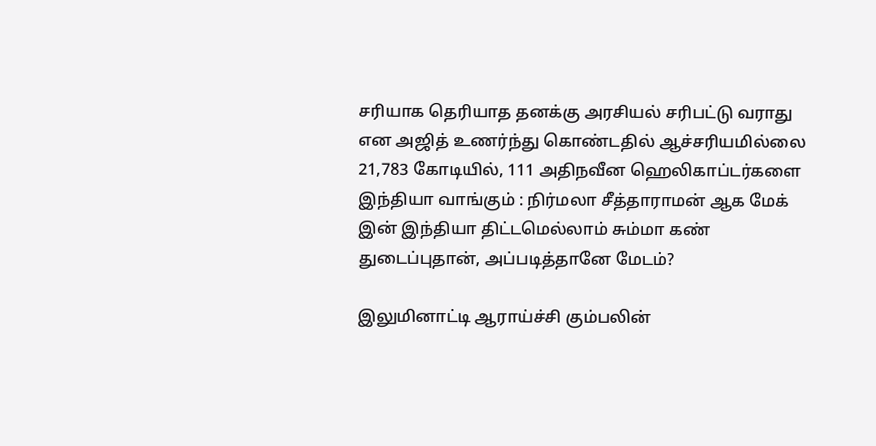சரியாக தெரியாத‌ தனக்கு அரசியல் சரிபட்டு வராது என அஜித் உணர்ந்து கொண்டதில் ஆச்சரியமில்லை 21,783 கோடியில், 111 அதிநவீன ஹெலிகாப்டர்களை இந்தியா வாங்கும் : நிர்மலா சீத்தாராமன் ஆக மேக் இன் இந்தியா திட்டமெல்லாம் சும்மா கண் துடைப்புதான், அப்படித்தானே மேடம்?

இலுமினாட்டி ஆராய்ச்சி கும்பலின்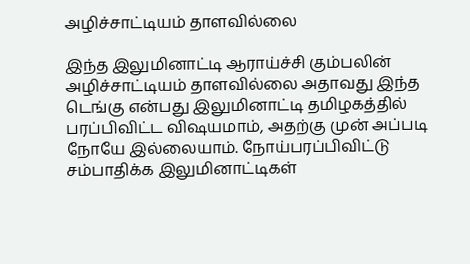அழிச்சாட்டியம் தாளவில்லை

இந்த இலுமினாட்டி ஆராய்ச்சி கும்பலின் அழிச்சாட்டியம் தாளவில்லை அதாவது இந்த டெங்கு என்பது இலுமினாட்டி தமிழகத்தில் பரப்பிவிட்ட விஷயமாம், அதற்கு முன் அப்படி நோயே இல்லையாம். நோய்பரப்பிவிட்டு சம்பாதிக்க இலுமினாட்டிகள்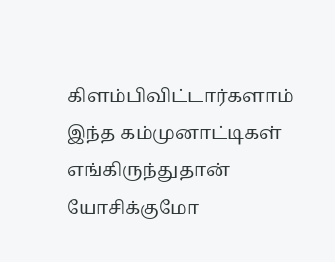கிளம்பிவிட்டார்களாம் இந்த கம்முனாட்டிகள் எங்கிருந்துதான் யோசிக்குமோ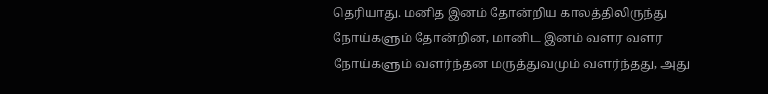தெரியாது. மனித இனம் தோன்றிய காலத்திலிருந்து நோய்களும் தோன்றின, மானிட இனம் வளர வளர நோய்களும் வளர்ந்தன மருத்துவமும் வளர்ந்தது, அது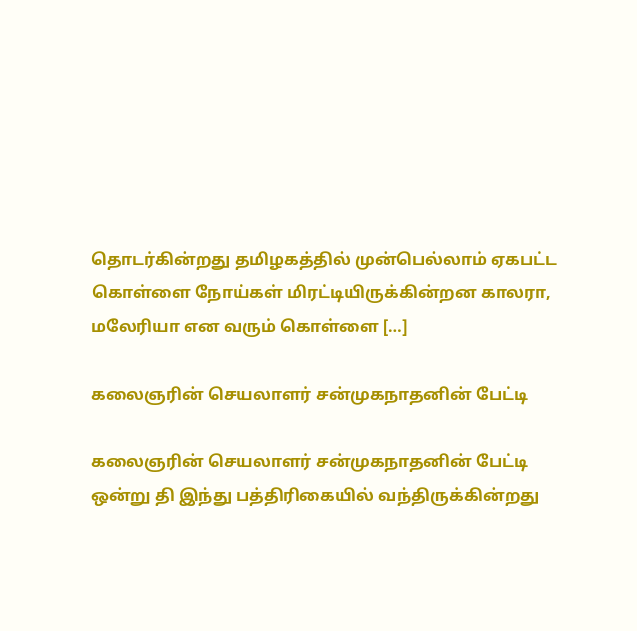தொடர்கின்றது தமிழகத்தில் முன்பெல்லாம் ஏகபட்ட கொள்ளை நோய்கள் மிரட்டியிருக்கின்றன‌ காலரா, மலேரியா என வரும் கொள்ளை […]

கலைஞரின் செயலாளர் சன்முகநாதனின் பேட்டி

கலைஞரின் செயலாளர் சன்முகநாதனின் பேட்டி ஒன்று தி இந்து பத்திரிகையில் வந்திருக்கின்றது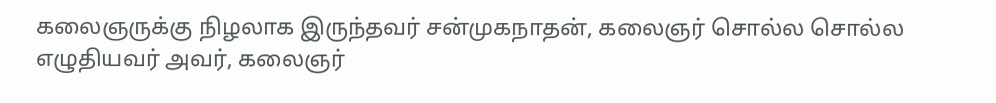கலைஞருக்கு நிழலாக இருந்தவர் சன்முகநாதன், கலைஞர் சொல்ல சொல்ல எழுதியவர் அவர், கலைஞர்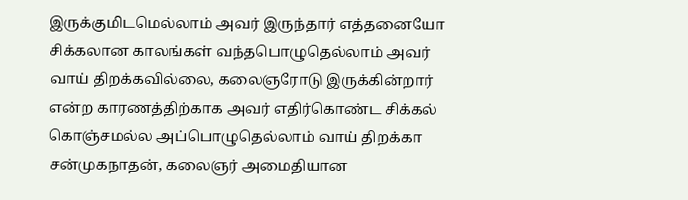இருக்குமிடமெல்லாம் அவர் இருந்தார் எத்தனையோ சிக்கலான காலங்கள் வந்தபொழுதெல்லாம் அவர் வாய் திறக்கவில்லை, கலைஞரோடு இருக்கின்றார் என்ற காரணத்திற்காக அவர் எதிர்கொண்ட சிக்கல் கொஞ்சமல்ல‌ அப்பொழுதெல்லாம் வாய் திறக்கா சன்முகநாதன், கலைஞர் அமைதியான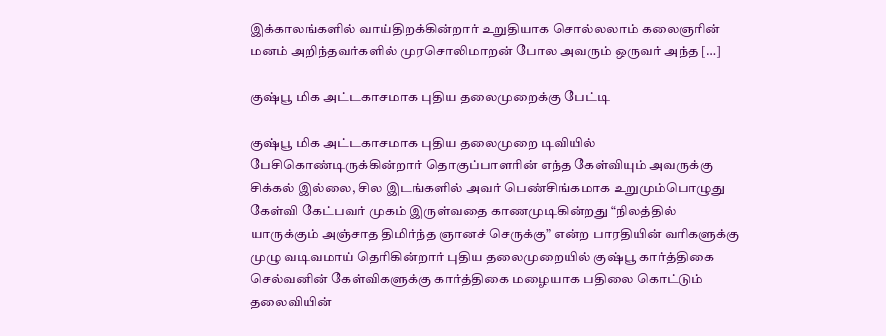இக்காலங்களில் வாய்திறக்கின்றார் உறுதியாக சொல்லலாம் கலைஞரின் மனம் அறிந்தவர்களில் முரசொலிமாறன் போல அவரும் ஒருவர் அந்த […]

குஷ்பூ மிக அட்டகாசமாக புதிய தலைமுறைக்கு பேட்டி

குஷ்பூ மிக அட்டகாசமாக புதிய தலைமுறை டிவியில் பேசிகொண்டிருக்கின்றார் தொகுப்பாளரின் எந்த கேள்வியும் அவருக்கு சிக்கல் இல்லை, சில இடங்களில் அவர் பெண்சிங்கமாக உறுமும்பொழுது கேள்வி கேட்பவர் முகம் இருள்வதை காணமுடிகின்றது “நிலத்தில் யாருக்கும் அஞ்சாத திமிர்ந்த ஞானச் செருக்கு” என்ற பாரதியின் வரிகளுக்கு முழு வடிவமாய் தெரிகின்றார் புதிய தலைமுறையில் குஷ்பூ கார்த்திகை செல்வனின் கேள்விகளுக்கு கார்த்திகை மழையாக பதிலை கொட்டும் தலைவியின்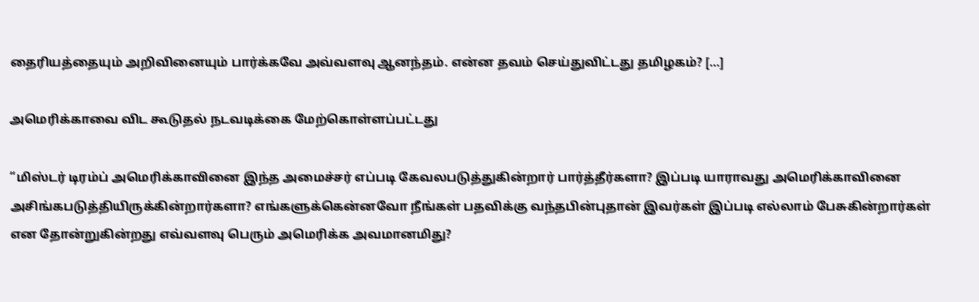தைரியத்தையும் அறிவினையும் பார்க்கவே அவ்வளவு ஆனந்தம். என்ன தவம் செய்துவிட்டது தமிழகம்? […]

அமெரிக்காவை விட கூடுதல் நடவடிக்கை மேற்கொள்ளப்பட்டது

“மிஸ்டர் டிரம்ப் அமெரிக்காவினை இந்த அமைச்சர் எப்படி கேவலபடுத்துகின்றார் பார்த்தீர்களா? இப்படி யாராவது அமெரிக்காவினை அசிங்கபடுத்தியிருக்கின்றார்களா? எங்களுக்கென்னவோ நீங்கள் பதவிக்கு வந்தபின்புதான் இவர்கள் இப்படி எல்லாம் பேசுகின்றார்கள் என தோன்றுகின்றது எவ்வளவு பெரும் அமெரிக்க அவமானமிது?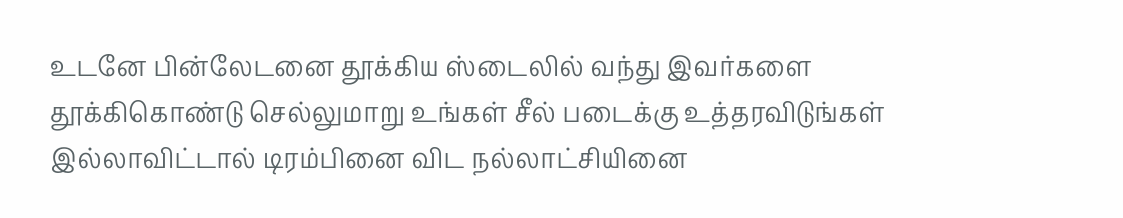உடனே பின்லேடனை தூக்கிய ஸ்டைலில் வந்து இவர்களை தூக்கிகொண்டு செல்லுமாறு உங்கள் சீல் படைக்கு உத்தரவிடுங்கள் இல்லாவிட்டால் டிரம்பினை விட நல்லாட்சியினை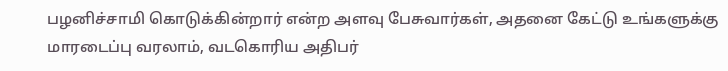பழனிச்சாமி கொடுக்கின்றார் என்ற அளவு பேசுவார்கள், அதனை கேட்டு உங்களுக்கு மாரடைப்பு வரலாம், வடகொரிய அதிபர்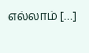எல்லாம் […]